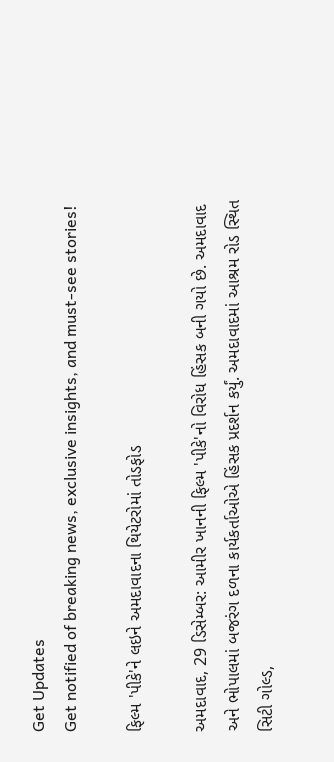Get Updates
Get notified of breaking news, exclusive insights, and must-see stories!

ફિલ્મ 'પીકે'ને લઇને અમદાવાદના થિયેટરોમાં તોડફોડ

અમદાવાદ, 29 ડિસેમ્બર: આમીર ખાનની ફિલ્મ 'પીકે'નો વિરોધ હિંસક બની ગયો છે. અમદાવાદ અને ભોપાલમાં બજરંગ દળના કાર્યકર્તાઓએ હિંસક પ્રદર્શન કર્યું. અમદાવાદમાં આશ્રમ રોડ સ્થિત સિટી ગોલ્ડ,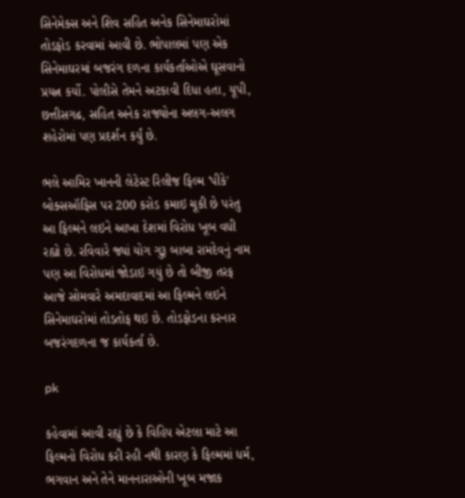સિનેમેક્સ અને શિવ સહિત અનેક સિનેમાઘરોમાં તોડફોડ કરવામાં આવી છે. ભોપાલમાં પણ એક સિનેમાઘરમાં બજરંગ દળના કાર્યકર્તાઓએ ઘૂસવાનો પ્રયત્ન કર્યો. પોલીસે તેમને અટકાવી દિધા હતા, યૂપી, છત્તીસગઢ, સહિત અનેક રાજ્યોના અલગ-અલગ શહેરોમાં પણ પ્રદર્શન કર્યું છે.

ભલે આમિર ખાનની લેટેસ્ટ રિલીજ ફિલ્મ 'પીકે' બોક્સઑફિસ પર 200 કરોડ કમાઇ ચૂકી છે પરંતુ આ ફિલ્મને લઇને આખા દેશમાં વિરોધ ખૂબ વધી રહ્યો છે. રવિવારે જ્યાં યોગ ગુરૂ બાબા રામદેવનું નામ પણ આ વિરોધમાં જોડાઇ ગયું છે તો બીજી તરફ આજે સોમવારે અમદાવાદમાં આ ફિલ્મને લઇને સિનેમાઘરોમાં તોડતોફ થઇ છે. તોડફોડના કરનાર બજરંગદળના જ કાર્યકર્તા છે.

pk

કહેવામાં આવી રહ્યું છે કે વિહિપ એટલા માટે આ ફિલ્મનો વિરોધ કરી રહી નથી કારણ કે ફિલ્મમાં ધર્મ, ભગવાન અને તેને માનનારાઓની ખૂબ મજાક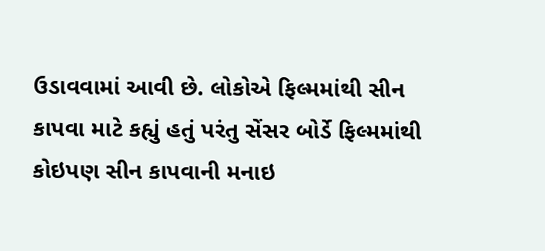ઉડાવવામાં આવી છે. લોકોએ ફિલ્મમાંથી સીન કાપવા માટે કહ્યું હતું પરંતુ સેંસર બોર્ડે ફિલ્મમાંથી કોઇપણ સીન કાપવાની મનાઇ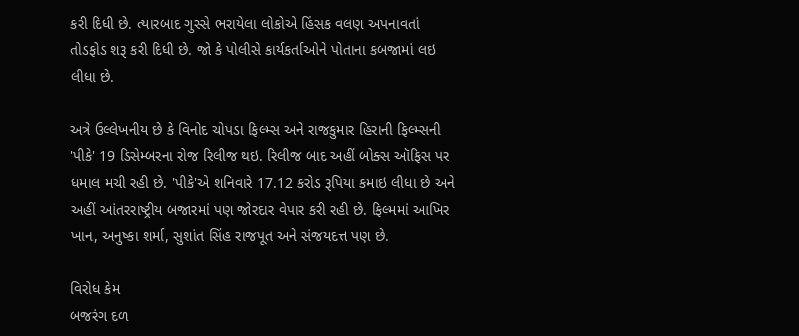કરી દિધી છે. ત્યારબાદ ગુસ્સે ભરાયેલા લોકોએ હિંસક વલણ અપનાવતાં તોડફોડ શરૂ કરી દિધી છે. જો કે પોલીસે કાર્યકર્તાઓને પોતાના કબજામાં લઇ લીધા છે.

અત્રે ઉલ્લેખનીય છે કે વિનોદ ચોપડા ફિલ્મ્સ અને રાજકુમાર હિરાની ફિલ્મ્સની 'પીકે' 19 ડિસેમ્બરના રોજ રિલીજ થઇ. રિલીજ બાદ અહીં બોક્સ ઑફિસ પર ધમાલ મચી રહી છે. 'પીકે'એ શનિવારે 17.12 કરોડ રૂપિયા કમાઇ લીધા છે અને અહીં આંતરરાષ્ટ્રીય બજારમાં પણ જોરદાર વેપાર કરી રહી છે. ફિલ્મમાં આખિર ખાન, અનુષ્કા શર્મા, સુશાંત સિંહ રાજપૂત અને સંજયદત્ત પણ છે.

વિરોધ કેમ
બજરંગ દળ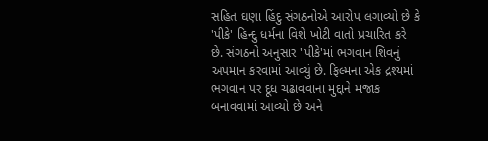સહિત ઘણા હિંદુ સંગઠનોએ આરોપ લગાવ્યો છે કે 'પીકે' હિન્દુ ધર્મના વિશે ખોટી વાતો પ્રચારિત કરે છે. સંગઠનો અનુસાર 'પીકે'માં ભગવાન શિવનું અપમાન કરવામાં આવ્યું છે. ફિલ્મના એક દ્રશ્યમાં ભગવાન પર દૂધ ચઢાવવાના મુદ્દાને મજાક બનાવવામાં આવ્યો છે અને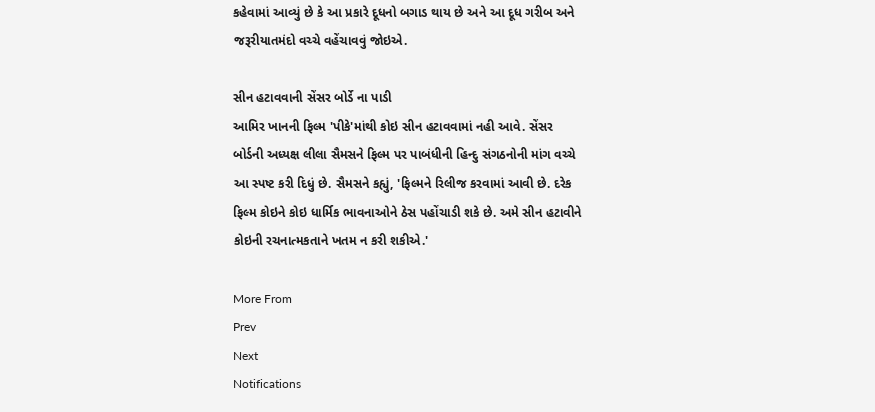કહેવામાં આવ્યું છે કે આ પ્રકારે દૂધનો બગાડ થાય છે અને આ દૂધ ગરીબ અને જરૂરીયાતમંદો વચ્ચે વહેંચાવવું જોઇએ.

સીન હટાવવાની સેંસર બોર્ડે ના પાડી
આમિર ખાનની ફિલ્મ 'પીકે'માંથી કોઇ સીન હટાવવામાં નહી આવે. સેંસર બોર્ડની અધ્યક્ષ લીલા સૈમસને ફિલ્મ પર પાબંધીની હિન્દુ સંગઠનોની માંગ વચ્ચે આ સ્પષ્ટ કરી દિધું છે. સૈમસને કહ્યું, 'ફિલ્મને રિલીજ કરવામાં આવી છે. દરેક ફિલ્મ કોઇને કોઇ ધાર્મિક ભાવનાઓને ઠેસ પહોંચાડી શકે છે. અમે સીન હટાવીને કોઇની રચનાત્મકતાને ખતમ ન કરી શકીએ.'

More From
Prev
Next
Notifications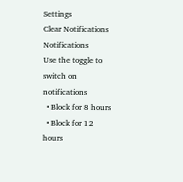Settings
Clear Notifications
Notifications
Use the toggle to switch on notifications
  • Block for 8 hours
  • Block for 12 hours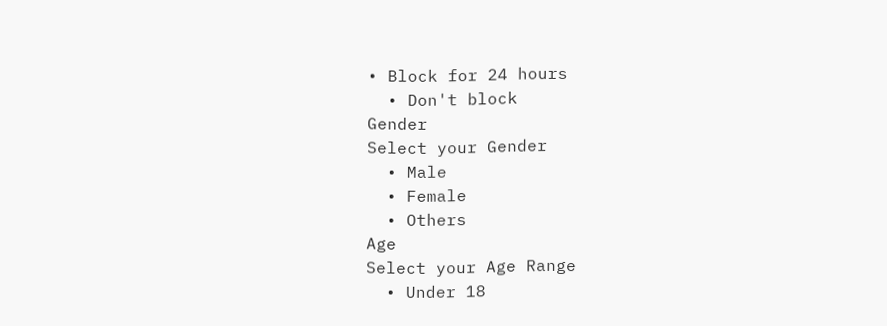• Block for 24 hours
  • Don't block
Gender
Select your Gender
  • Male
  • Female
  • Others
Age
Select your Age Range
  • Under 18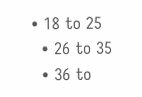• 18 to 25
  • 26 to 35
  • 36 to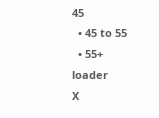45
  • 45 to 55
  • 55+
loader
X